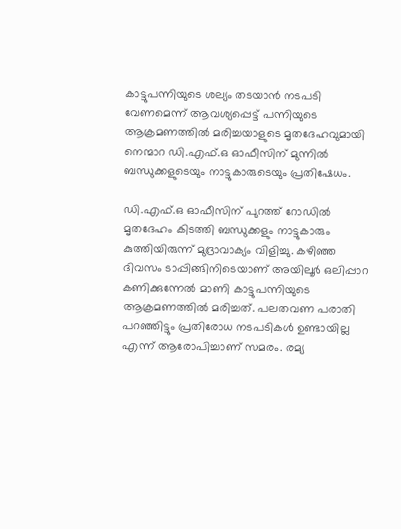കാട്ടുപന്നിയുടെ ശല്യം തടയാന്‍ നടപടി വേണമെന്ന് ആവശ്യപ്പെട്ട് പന്നിയുടെ ആക്രമണത്തില്‍ മരിച്ചയാളുടെ മൃതദേഹവുമായി നെന്മാറ ഡി.എഫ്.ഒ ഓഫീസിന് മുന്നിൽ ബന്ധുക്കളുടെയും നാട്ടുകാരുടെയും പ്രതിഷേധം.

ഡി.എഫ്.ഒ ഓഫീസിന് പുറത്ത് റോഡില്‍ മൃതദേഹം കിടത്തി ബന്ധുക്കളും നാട്ടുകാരും കുത്തിയിരുന്ന് മുദ്രാവാക്യം വിളിച്ചു. കഴിഞ്ഞ ദിവസം ടാപ്പിങ്ങിനിടെയാണ് അയിലൂര്‍ ഒലിപ്പാറ കണിക്കുന്നേല്‍ മാണി കാട്ടുപന്നിയുടെ ആക്രമണത്തില്‍ മരിച്ചത്. പലതവണ പരാതി പറഞ്ഞിട്ടും പ്രതിരോധ നടപടികള്‍ ഉണ്ടായില്ല എന്ന് ആരോപിച്ചാണ് സമരം. രമ്യ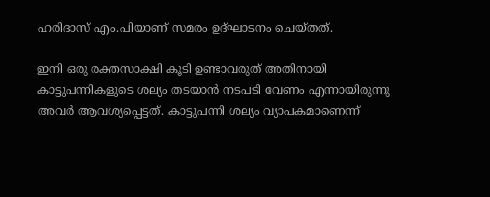ഹരിദാസ് എം.പിയാണ് സമരം ഉദ്ഘാടനം ചെയ്തത്.

ഇനി ഒരു രക്തസാക്ഷി കൂടി ഉണ്ടാവരുത് അതിനായി കാട്ടുപന്നികളുടെ ശല്യം തടയാന്‍ നടപടി വേണം എന്നായിരുന്നു അവര്‍ ആവശ്യപ്പെട്ടത്. കാട്ടുപന്നി ശല്യം വ്യാപകമാണെന്ന്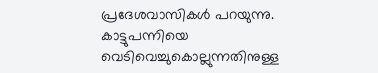പ്രദേശവാസികള്‍ പറയുന്നു. കാട്ടുപന്നിയെ വെടിവെച്ചുകൊല്ലുന്നതിനുള്ള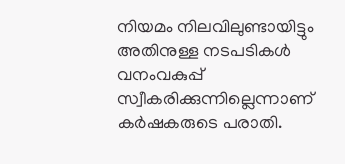നിയമം നിലവിലുണ്ടായിട്ടും അതിനുള്ള നടപടികള്‍ വനംവകുപ്പ് സ്വീകരിക്കുന്നില്ലെന്നാണ് കര്‍ഷകരുടെ പരാതി.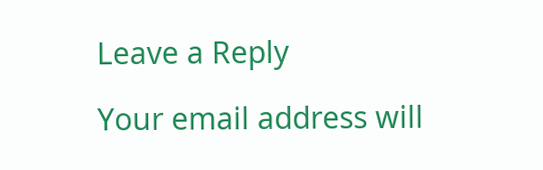Leave a Reply

Your email address will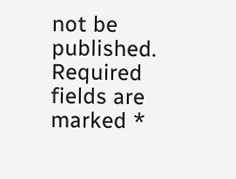not be published. Required fields are marked *